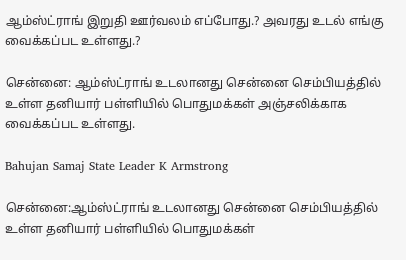ஆம்ஸ்ட்ராங் இறுதி ஊர்வலம் எப்போது.? அவரது உடல் எங்கு வைக்கப்பட உள்ளது.?

சென்னை: ஆம்ஸ்ட்ராங் உடலானது சென்னை செம்பியத்தில் உள்ள தனியார் பள்ளியில் பொதுமக்கள் அஞ்சலிக்காக வைக்கப்பட உள்ளது.

Bahujan Samaj State Leader K Armstrong

சென்னை:ஆம்ஸ்ட்ராங் உடலானது சென்னை செம்பியத்தில் உள்ள தனியார் பள்ளியில் பொதுமக்கள்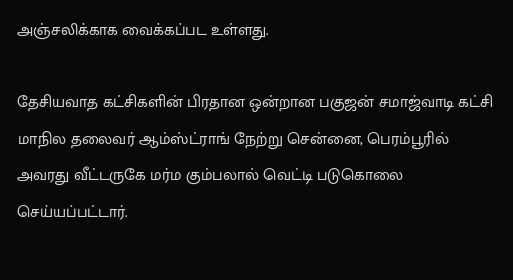அஞ்சலிக்காக வைக்கப்பட உள்ளது.

தேசியவாத கட்சிகளின் பிரதான ஒன்றான பகுஜன் சமாஜ்வாடி கட்சி மாநில தலைவர் ஆம்ஸ்ட்ராங் நேற்று சென்னை, பெரம்பூரில் அவரது வீட்டருகே மர்ம கும்பலால் வெட்டி படுகொலை செய்யப்பட்டார்.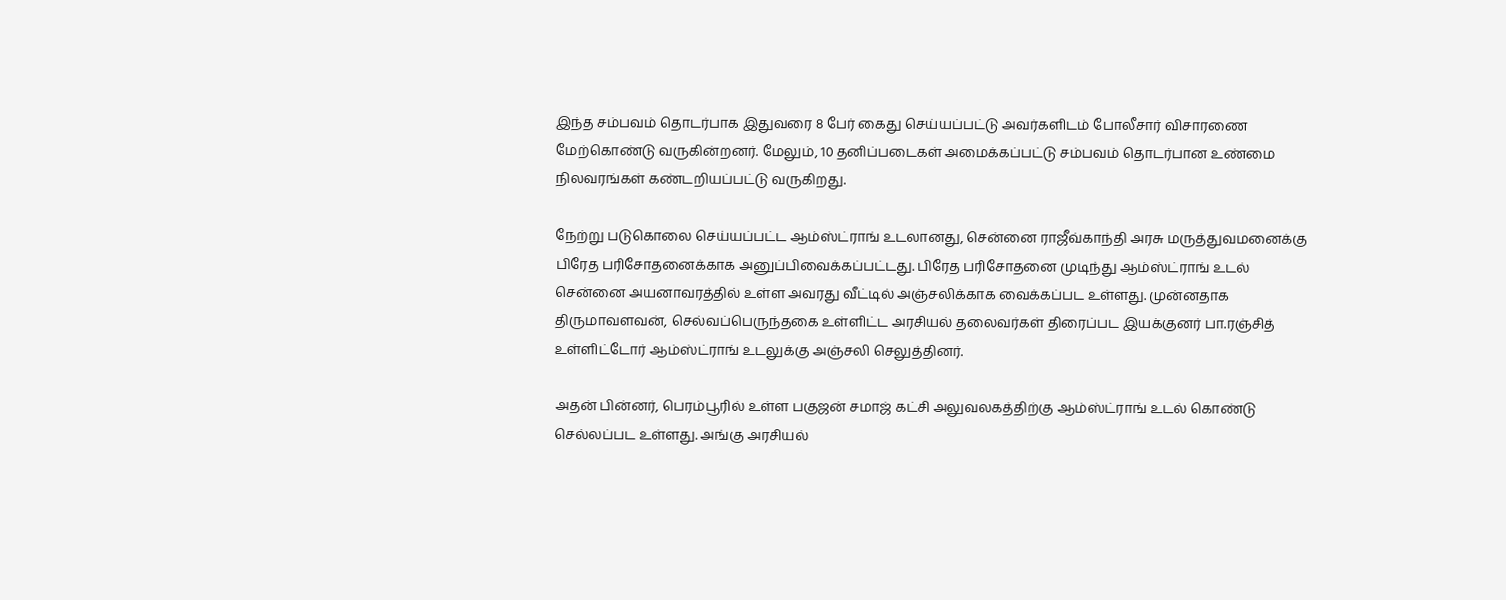இந்த சம்பவம் தொடர்பாக இதுவரை 8 பேர் கைது செய்யப்பட்டு அவர்களிடம் போலீசார் விசாரணை மேற்கொண்டு வருகின்றனர். மேலும், 10 தனிப்படைகள் அமைக்கப்பட்டு சம்பவம் தொடர்பான உண்மை நிலவரங்கள் கண்டறியப்பட்டு வருகிறது.

நேற்று படுகொலை செய்யப்பட்ட ஆம்ஸ்ட்ராங் உடலானது, சென்னை ராஜீவ்காந்தி அரசு மருத்துவமனைக்கு பிரேத பரிசோதனைக்காக அனுப்பிவைக்கப்பட்டது. பிரேத பரிசோதனை முடிந்து ஆம்ஸ்ட்ராங் உடல் சென்னை அயனாவரத்தில் உள்ள அவரது வீட்டில் அஞ்சலிக்காக வைக்கப்பட உள்ளது. முன்னதாக திருமாவளவன், செல்வப்பெருந்தகை உள்ளிட்ட அரசியல் தலைவர்கள் திரைப்பட இயக்குனர் பா.ரஞ்சித் உள்ளிட்டோர் ஆம்ஸ்ட்ராங் உடலுக்கு அஞ்சலி செலுத்தினர்.

அதன் பின்னர், பெரம்பூரில் உள்ள பகுஜன் சமாஜ் கட்சி அலுவலகத்திற்கு ஆம்ஸ்ட்ராங் உடல் கொண்டு செல்லப்பட உள்ளது. அங்கு அரசியல்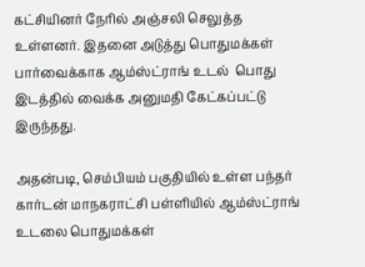கட்சியினர் நேரில் அஞ்சலி செலுத்த உள்ளனர். இதனை அடுத்து பொதுமக்கள் பார்வைக்காக ஆம்ஸ்ட்ராங் உடல்  பொது இடத்தில் வைக்க அனுமதி கேட்கப்பட்டு இருந்தது.

அதன்படி, செம்பியம் பகுதியில் உள்ள பந்தர் கார்டன் மாநகராட்சி பள்ளியில் ஆம்ஸ்ட்ராங் உடலை பொதுமக்கள்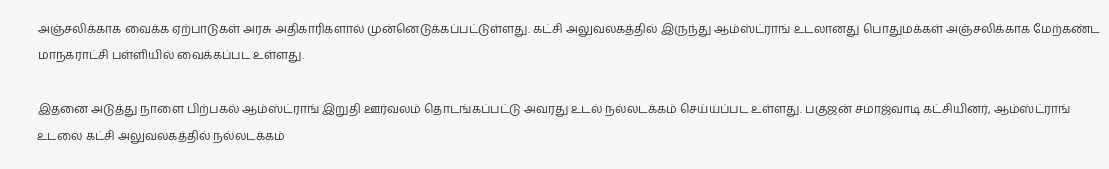அஞ்சலிக்காக வைக்க ஏற்பாடுகள் அரசு அதிகாரிகளால் முன்னெடுக்கப்பட்டுள்ளது. கட்சி அலுவலகத்தில் இருந்து ஆம்ஸ்ட்ராங் உடலானது பொதுமக்கள் அஞ்சலிக்காக மேற்கண்ட மாநகராட்சி பள்ளியில் வைக்கப்பட உள்ளது.

இதனை அடுத்து நாளை பிற்பகல் ஆம்ஸ்ட்ராங் இறுதி ஊர்வலம் தொடங்கப்பட்டு அவரது உடல் நல்லடக்கம் செய்யப்பட உள்ளது. பகுஜன் சமாஜ்வாடி கட்சியினர், ஆம்ஸ்ட்ராங் உடலை கட்சி அலுவலகத்தில் நல்லடக்கம்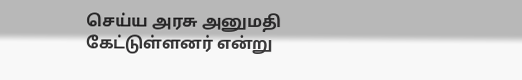செய்ய அரசு அனுமதி கேட்டுள்ளனர் என்று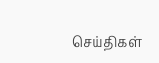செய்திகள்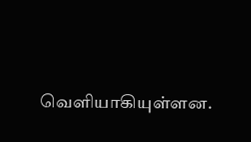வெளியாகியுள்ளன.